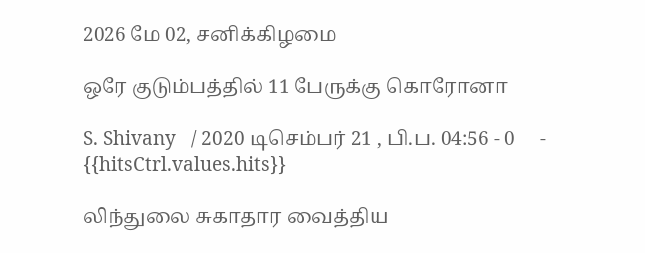2026 மே 02, சனிக்கிழமை

ஒரே குடும்பத்தில் 11 பேருக்கு கொரோனா

S. Shivany   / 2020 டிசெம்பர் 21 , பி.ப. 04:56 - 0     - {{hitsCtrl.values.hits}}

லிந்துலை சுகாதார வைத்திய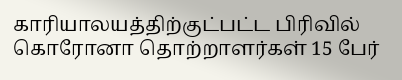காரியாலயத்திற்குட்பட்ட பிரிவில் கொரோனா தொற்றாளர்கள் 15 பேர்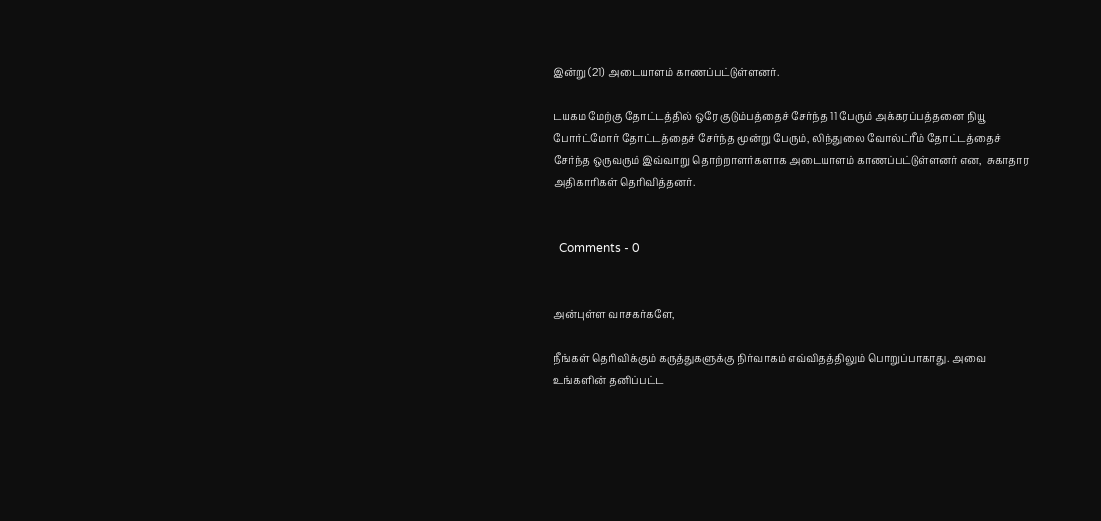இன்று (21) அடையாளம் காணப்பட்டுள்ளனர்.

டயகம மேற்கு தோட்டத்தில் ஒரே குடும்பத்தைச் சேர்ந்த 11 பேரும் அக்கரப்பத்தனை நியூ போர்ட்மோர் தோட்டத்தைச் சேர்ந்த மூன்று பேரும், லிந்துலை வோல்ட்ரீம் தோட்டத்தைச் சேர்ந்த ஒருவரும் இவ்வாறு தொற்றாளர்களாக அடையாளம் காணப்பட்டுள்ளனர் என,  சுகாதார அதிகாரிகள் தெரிவித்தனர்.


  Comments - 0


அன்புள்ள வாசகர்களே,

நீங்கள் தெரிவிக்கும் கருத்துகளுக்கு நிர்வாகம் எவ்விதத்திலும் பொறுப்பாகாது. அவை உங்களின் தனிப்பட்ட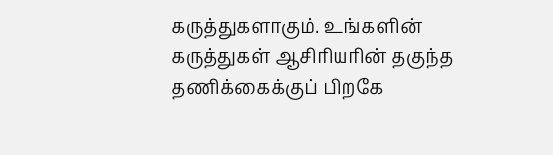கருத்துகளாகும். உங்களின் கருத்துகள் ஆசிரியரின் தகுந்த தணிக்கைக்குப் பிறகே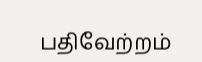பதிவேற்றம்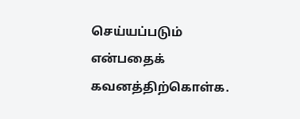செய்யப்படும் என்பதைக் கவனத்திற்கொள்க.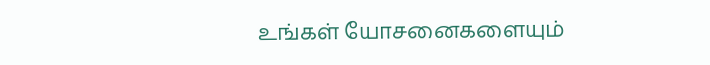உங்கள் யோசனைகளையும்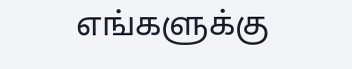எங்களுக்கு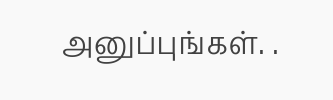அனுப்புங்கள். .